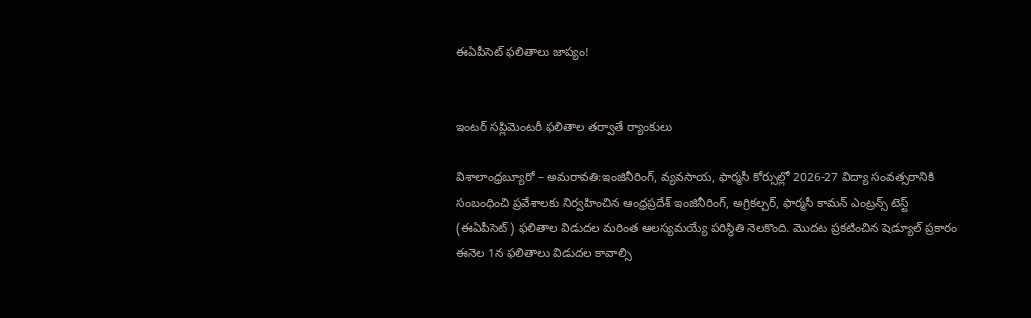ఈఏపీసెట్ ఫలితాలు జాప్యం!


ఇంటర్ సప్లిమెంటరీ ఫలితాల తర్వాతే ర్యాంకులు

విశాలాంధ్రబ్యూరో – అమరావతి:ఇంజినీరింగ్, వ్యవసాయ, ఫార్మసీ కోర్సుల్లో 2026-27 విద్యా సంవత్సరానికి సంబంధించి ప్రవేశాలకు నిర్వహించిన ఆంధ్రప్రదేశ్ ఇంజినీరింగ్, అగ్రికల్చర్, ఫార్మసీ కామన్ ఎంట్రన్స్ టెస్ట్ (ఈఏపీసెట్) ఫలితాల విడుదల మరింత ఆలస్యమయ్యే పరిస్థితి నెలకొంది. మొదట ప్రకటించిన షెడ్యూల్ ప్రకారం ఈనెల 1న ఫలితాలు విడుదల కావాల్సి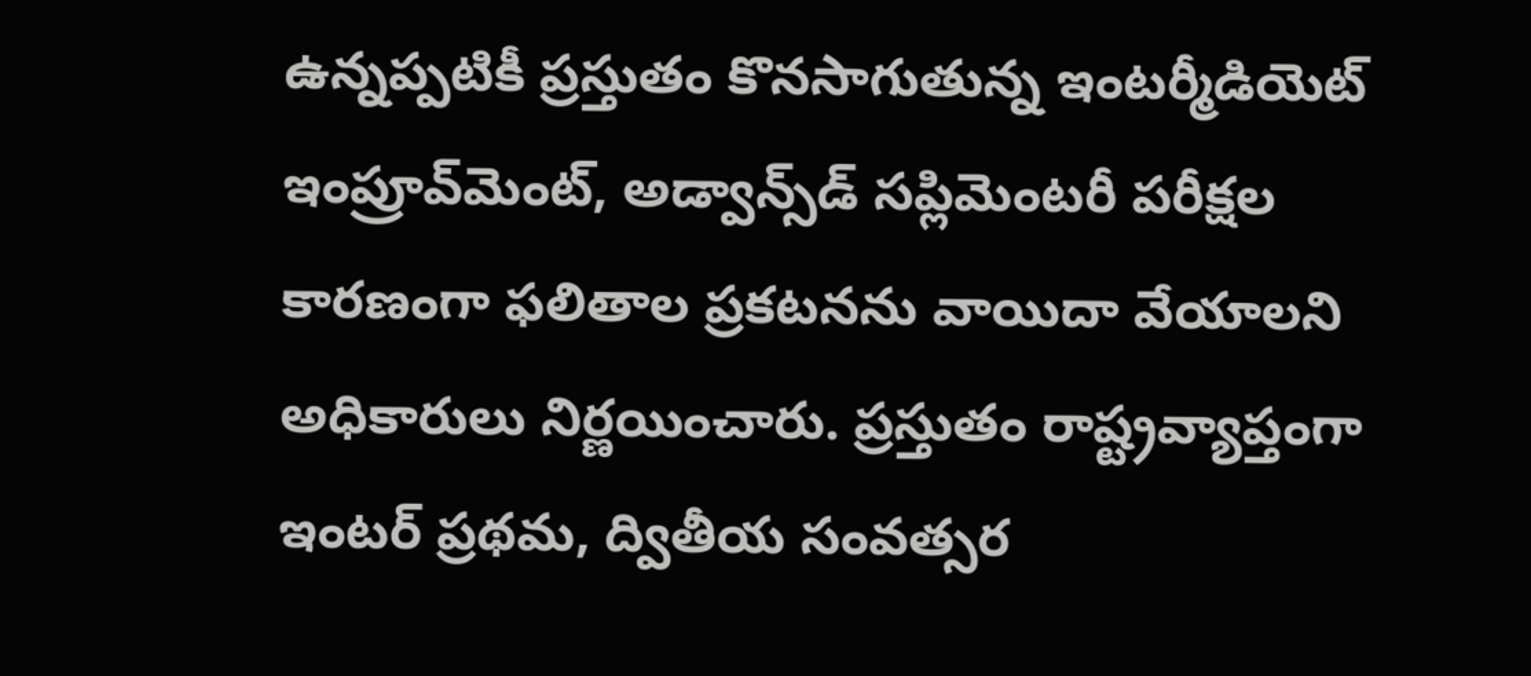ఉన్నప్పటికీ ప్రస్తుతం కొనసాగుతున్న ఇంటర్మీడియెట్ ఇంప్రూవ్‌మెంట్, అడ్వాన్స్‌డ్ సప్లిమెంటరీ పరీక్షల కారణంగా ఫలితాల ప్రకటనను వాయిదా వేయాలని అధికారులు నిర్ణయించారు. ప్రస్తుతం రాష్ట్రవ్యాప్తంగా ఇంటర్ ప్రథమ, ద్వితీయ సంవత్సర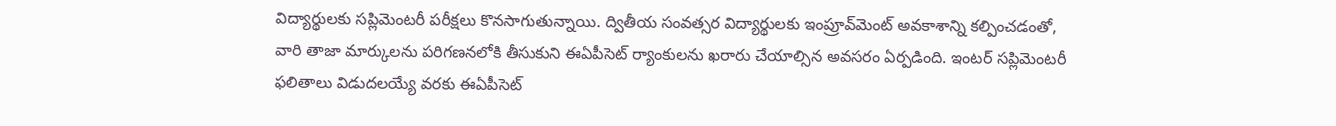విద్యార్థులకు సప్లిమెంటరీ పరీక్షలు కొనసాగుతున్నాయి. ద్వితీయ సంవత్సర విద్యార్థులకు ఇంప్రూవ్‌మెంట్ అవకాశాన్ని కల్పించడంతో, వారి తాజా మార్కులను పరిగణనలోకి తీసుకుని ఈఏపీసెట్ ర్యాంకులను ఖరారు చేయాల్సిన అవసరం ఏర్పడింది. ఇంటర్ సప్లిమెంటరీ ఫలితాలు విడుదలయ్యే వరకు ఈఏపీసెట్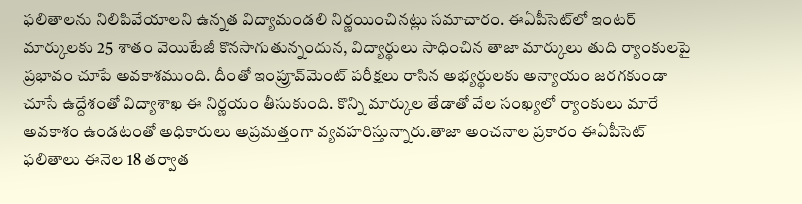ఫలితాలను నిలిపివేయాలని ఉన్నత విద్యామండలి నిర్ణయించినట్లు సమాచారం. ఈఏపీసెట్‌లో ఇంటర్ మార్కులకు 25 శాతం వెయిటేజీ కొనసాగుతున్నందున, విద్యార్థులు సాధించిన తాజా మార్కులు తుది ర్యాంకులపై ప్రభావం చూపే అవకాశముంది. దీంతో ఇంప్రూవ్‌మెంట్ పరీక్షలు రాసిన అభ్యర్థులకు అన్యాయం జరగకుండా చూసే ఉద్దేశంతో విద్యాశాఖ ఈ నిర్ణయం తీసుకుంది. కొన్ని మార్కుల తేడాతో వేల సంఖ్యలో ర్యాంకులు మారే అవకాశం ఉండటంతో అధికారులు అప్రమత్తంగా వ్యవహరిస్తున్నారు.తాజా అంచనాల ప్రకారం ఈఏపీసెట్ ఫలితాలు ఈనెల 18 తర్వాత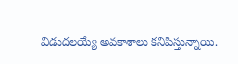విడుదలయ్యే అవకాశాలు కనిపిస్తున్నాయి.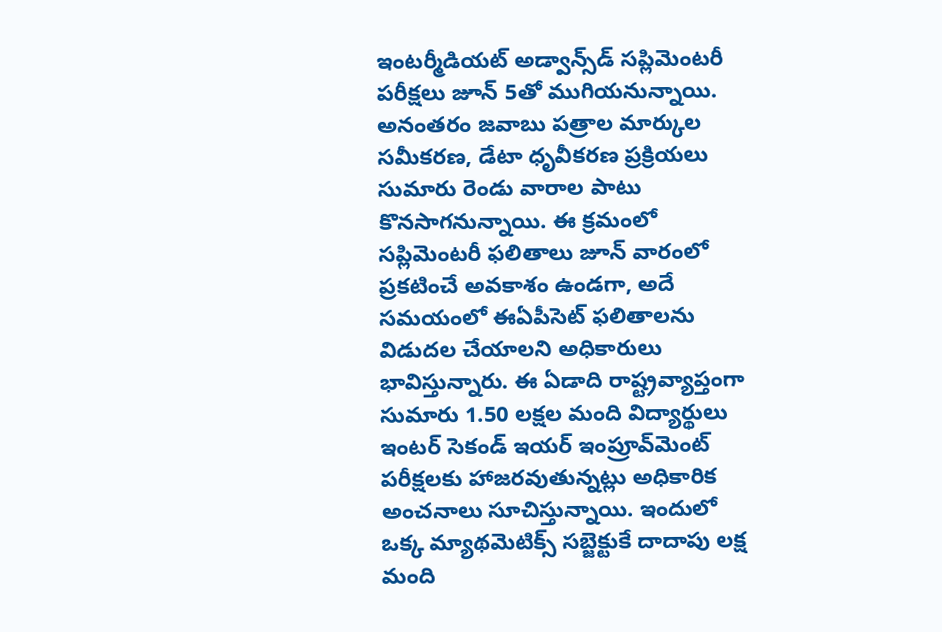ఇంటర్మీడియట్ అడ్వాన్స్‌డ్ సప్లిమెంటరీ పరీక్షలు జూన్ 5తో ముగియనున్నాయి. అనంతరం జవాబు పత్రాల మార్కుల సమీకరణ, డేటా ధృవీకరణ ప్రక్రియలు సుమారు రెండు వారాల పాటు కొనసాగనున్నాయి. ఈ క్రమంలో సప్లిమెంటరీ ఫలితాలు జూన్ వారంలో ప్రకటించే అవకాశం ఉండగా, అదే సమయంలో ఈఏపీసెట్ ఫలితాలను విడుదల చేయాలని అధికారులు భావిస్తున్నారు. ఈ ఏడాది రాష్ట్రవ్యాప్తంగా సుమారు 1.50 లక్షల మంది విద్యార్థులు ఇంటర్ సెకండ్ ఇయర్ ఇంప్రూవ్‌మెంట్ పరీక్షలకు హాజరవుతున్నట్లు అధికారిక అంచనాలు సూచిస్తున్నాయి. ఇందులో ఒక్క మ్యాథమెటిక్స్ సబ్జెక్టుకే దాదాపు లక్ష మంది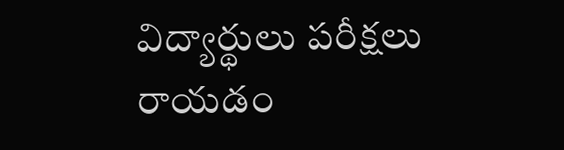విద్యార్థులు పరీక్షలు రాయడం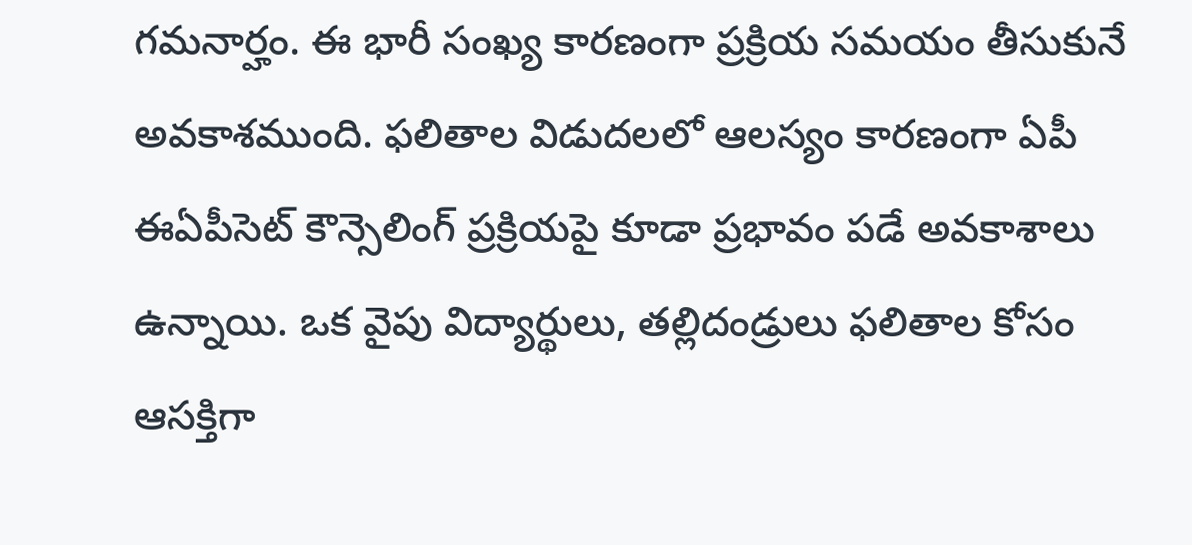గమనార్హం. ఈ భారీ సంఖ్య కారణంగా ప్రక్రియ సమయం తీసుకునే అవకాశముంది. ఫలితాల విడుదలలో ఆలస్యం కారణంగా ఏపీ ఈఏపీసెట్ కౌన్సెలింగ్ ప్రక్రియపై కూడా ప్రభావం పడే అవకాశాలు ఉన్నాయి. ఒక వైపు విద్యార్థులు, తల్లిదండ్రులు ఫలితాల కోసం ఆసక్తిగా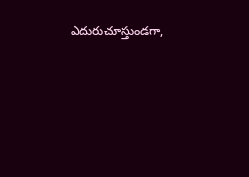ఎదురుచూస్తుండగా,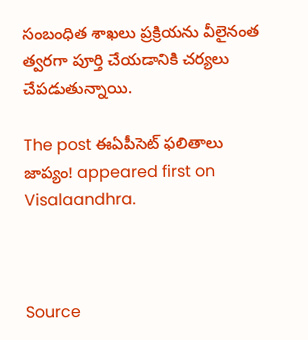సంబంధిత శాఖలు ప్రక్రియను వీలైనంత త్వరగా పూర్తి చేయడానికి చర్యలు చేపడుతున్నాయి.

The post ఈఏపీసెట్ ఫలితాలు జాప్యం! appeared first on Visalaandhra.



Source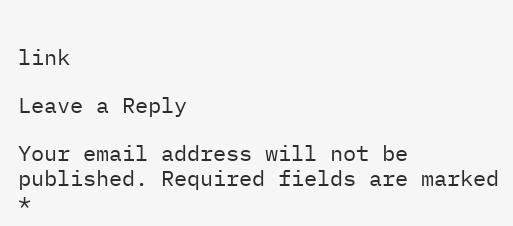link

Leave a Reply

Your email address will not be published. Required fields are marked *